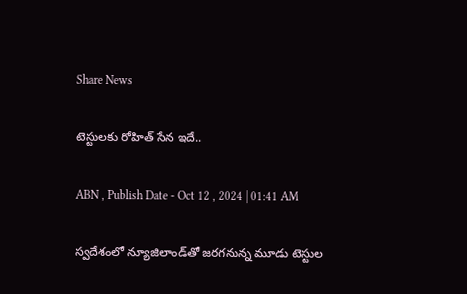Share News

టెస్టులకు రోహిత్‌ సేన ఇదే..

ABN , Publish Date - Oct 12 , 2024 | 01:41 AM

స్వదేశంలో న్యూజిలాండ్‌తో జరగనున్న మూడు టెస్టుల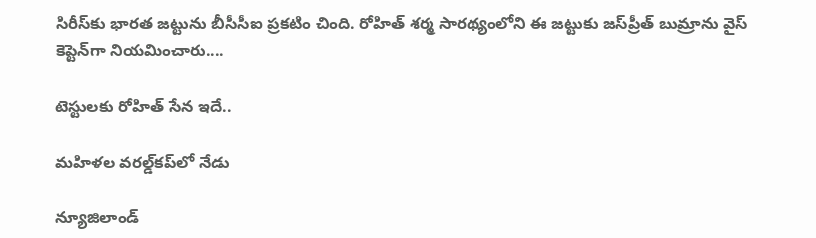సిరీస్‌కు భారత జట్టును బీసీసీఐ ప్రకటిం చింది. రోహిత్‌ శర్మ సారథ్యంలోని ఈ జట్టుకు జస్‌ప్రీత్‌ బుమ్రాను వైస్‌ కెప్టెన్‌గా నియమించారు....

టెస్టులకు రోహిత్‌ సేన ఇదే..

మహిళల వరల్డ్‌కప్‌లో నేడు

న్యూజిలాండ్‌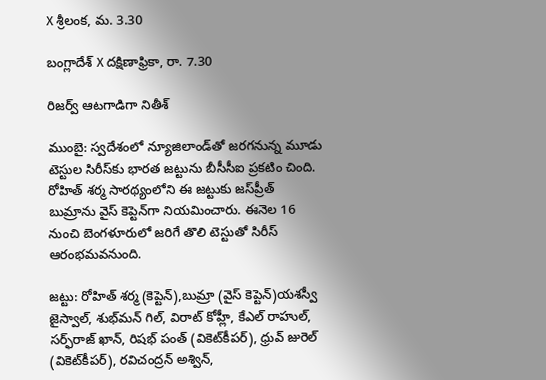X శ్రీలంక, మ. 3.30

బంగ్లాదేశ్‌ X దక్షిణాఫ్రికా, రా. 7.30

రిజర్వ్‌ ఆటగాడిగా నితీశ్‌

ముంబై: స్వదేశంలో న్యూజిలాండ్‌తో జరగనున్న మూడు టెస్టుల సిరీస్‌కు భారత జట్టును బీసీసీఐ ప్రకటిం చింది. రోహిత్‌ శర్మ సారథ్యంలోని ఈ జట్టుకు జస్‌ప్రీత్‌ బుమ్రాను వైస్‌ కెప్టెన్‌గా నియమించారు. ఈనెల 16 నుంచి బెంగళూరులో జరిగే తొలి టెస్టుతో సిరీస్‌ ఆరంభమవనుంది.

జట్టు: రోహిత్‌ శర్మ (కెప్టెన్‌),బుమ్రా (వైస్‌ కెప్టెన్‌)యశస్వీ జైస్వాల్‌, శుభ్‌మన్‌ గిల్‌, విరాట్‌ కోహ్లీ, కేఎల్‌ రాహుల్‌, సర్ఫ్‌రాజ్‌ ఖాన్‌, రిషభ్‌ పంత్‌ (వికెట్‌కీపర్‌), ధ్రువ్‌ జురెల్‌ (వికెట్‌కీపర్‌), రవిచంద్రన్‌ అశ్విన్‌,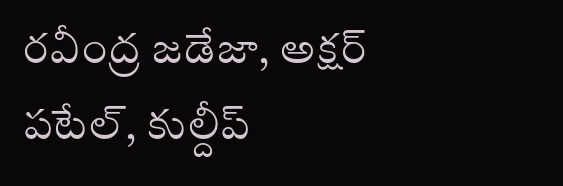రవీంద్ర జడేజా, అక్షర్‌ పటేల్‌, కుల్దీప్‌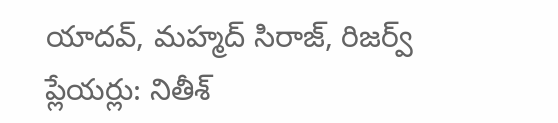యాదవ్‌, మహ్మద్‌ సిరాజ్‌, రిజర్వ్‌ ప్లేయర్లు: నితీశ్‌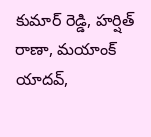కుమార్‌ రెడ్డి, హర్షిత్‌ రాణా, మయాంక్‌ యాదవ్‌,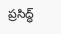ప్రసిద్ధ్‌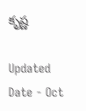కృష్ణ

Updated Date - Oct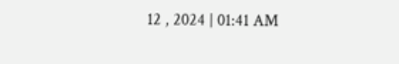12 , 2024 | 01:41 AM